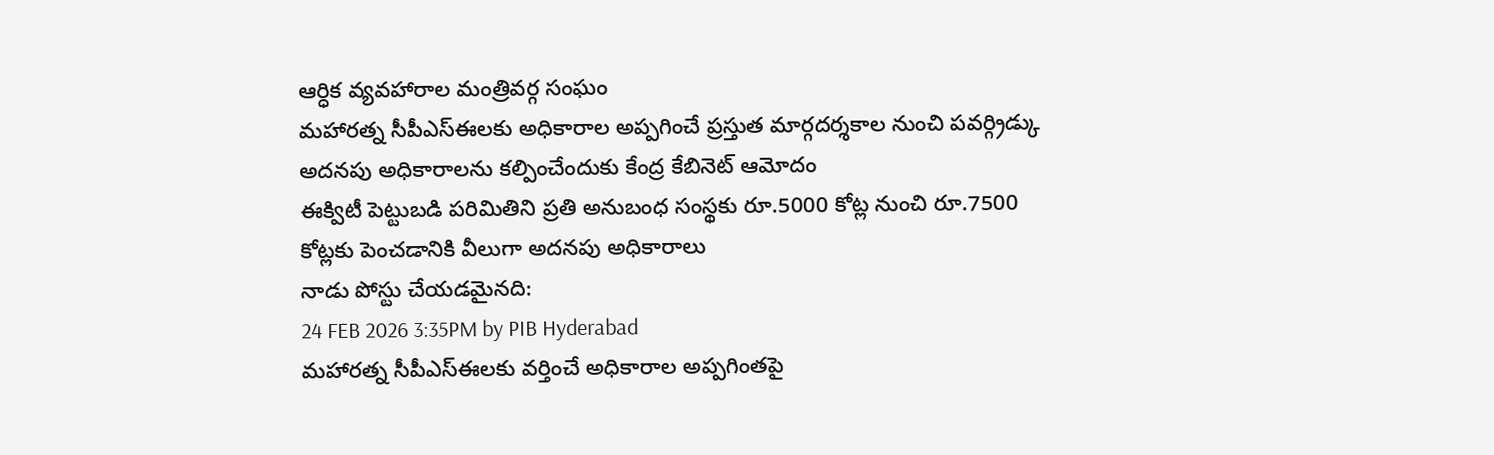ఆర్ధిక వ్యవహారాల మంత్రివర్గ సంఘం
మహారత్న సీపీఎస్ఈలకు అధికారాల అప్పగించే ప్రస్తుత మార్గదర్శకాల నుంచి పవర్గ్రిడ్కు అదనపు అధికారాలను కల్పించేందుకు కేంద్ర కేబినెట్ ఆమోదం
ఈక్విటీ పెట్టుబడి పరిమితిని ప్రతి అనుబంధ సంస్థకు రూ.5000 కోట్ల నుంచి రూ.7500 కోట్లకు పెంచడానికి వీలుగా అదనపు అధికారాలు
నాడు పోస్టు చేయడమైనది:
24 FEB 2026 3:35PM by PIB Hyderabad
మహారత్న సీపీఎస్ఈలకు వర్తించే అధికారాల అప్పగింతపై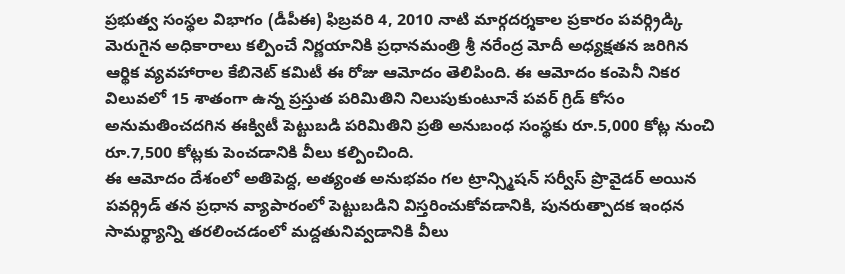ప్రభుత్వ సంస్థల విభాగం (డీపీఈ) ఫిబ్రవరి 4, 2010 నాటి మార్గదర్శకాల ప్రకారం పవర్గ్రిడ్కి మెరుగైన అధికారాలు కల్పించే నిర్ణయానికి ప్రధానమంత్రి శ్రీ నరేంద్ర మోదీ అధ్యక్షతన జరిగిన ఆర్థిక వ్యవహారాల కేబినెట్ కమిటీ ఈ రోజు ఆమోదం తెలిపింది. ఈ ఆమోదం కంపెనీ నికర విలువలో 15 శాతంగా ఉన్న ప్రస్తుత పరిమితిని నిలుపుకుంటూనే పవర్ గ్రిడ్ కోసం అనుమతించదగిన ఈక్విటీ పెట్టుబడి పరిమితిని ప్రతి అనుబంధ సంస్థకు రూ.5,000 కోట్ల నుంచి రూ.7,500 కోట్లకు పెంచడానికి వీలు కల్పించింది.
ఈ ఆమోదం దేశంలో అతిపెద్ద, అత్యంత అనుభవం గల ట్రాన్స్మిషన్ సర్వీస్ ప్రొవైడర్ అయిన పవర్గ్రిడ్ తన ప్రధాన వ్యాపారంలో పెట్టుబడిని విస్తరించుకోవడానికి, పునరుత్పాదక ఇంధన సామర్థ్యాన్ని తరలించడంలో మద్దతునివ్వడానికి వీలు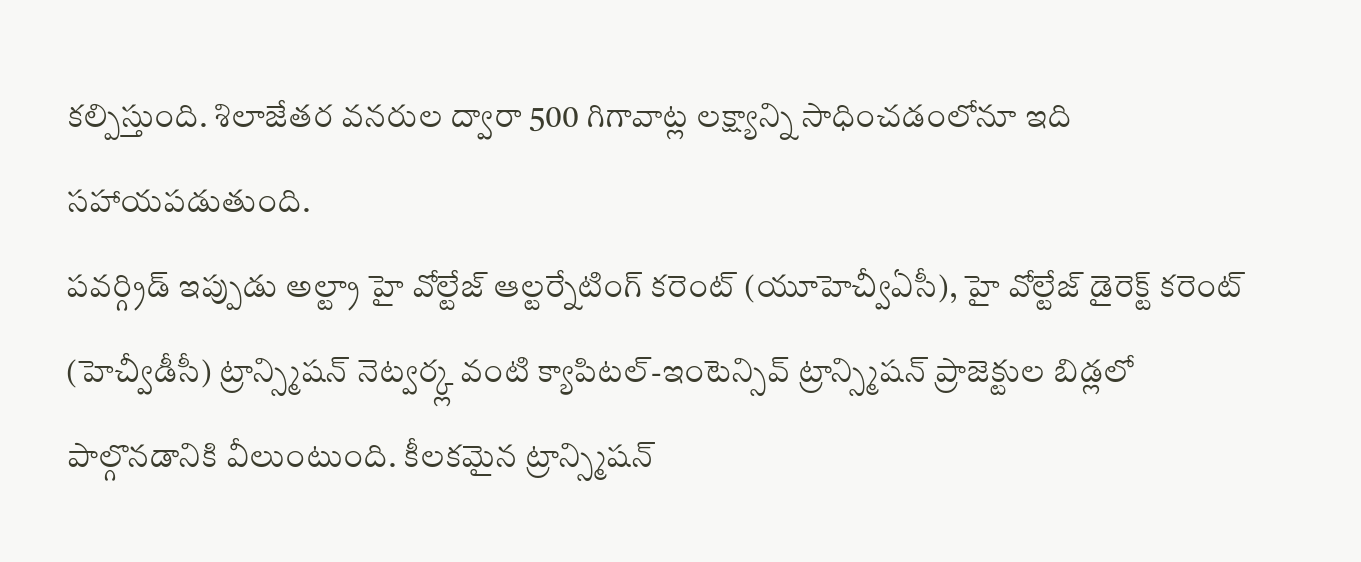కల్పిస్తుంది. శిలాజేతర వనరుల ద్వారా 500 గిగావాట్ల లక్ష్యాన్ని సాధించడంలోనూ ఇది సహాయపడుతుంది.
పవర్గ్రిడ్ ఇప్పుడు అల్ట్రా హై వోల్టేజ్ ఆల్టర్నేటింగ్ కరెంట్ (యూహెచ్వీఏసీ), హై వోల్టేజ్ డైరెక్ట్ కరెంట్ (హెచ్వీడీసీ) ట్రాన్స్మిషన్ నెట్వర్క్ల వంటి క్యాపిటల్-ఇంటెన్సివ్ ట్రాన్స్మిషన్ ప్రాజెక్టుల బిడ్లలో పాల్గొనడానికి వీలుంటుంది. కీలకమైన ట్రాన్స్మిషన్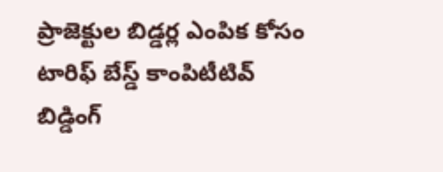ప్రాజెక్టుల బిడ్డర్ల ఎంపిక కోసం టారిఫ్ బేస్డ్ కాంపిటీటివ్ బిడ్డింగ్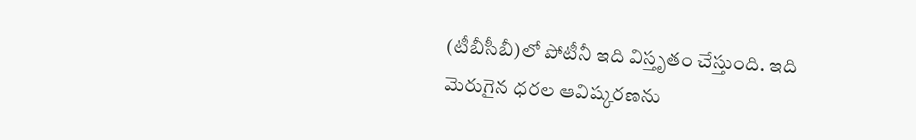(టీబీసీబీ)లో పోటీనీ ఇది విస్తృతం చేస్తుంది. ఇది మెరుగైన ధరల ఆవిష్కరణను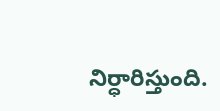నిర్ధారిస్తుంది.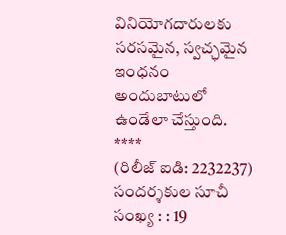వినియోగదారులకు సరసమైన, స్వచ్ఛమైన ఇంధనం అందుబాటులో ఉండేలా చేస్తుంది.
****
(రిలీజ్ ఐడి: 2232237)
సందర్శకుల సూచీ సంఖ్య : : 19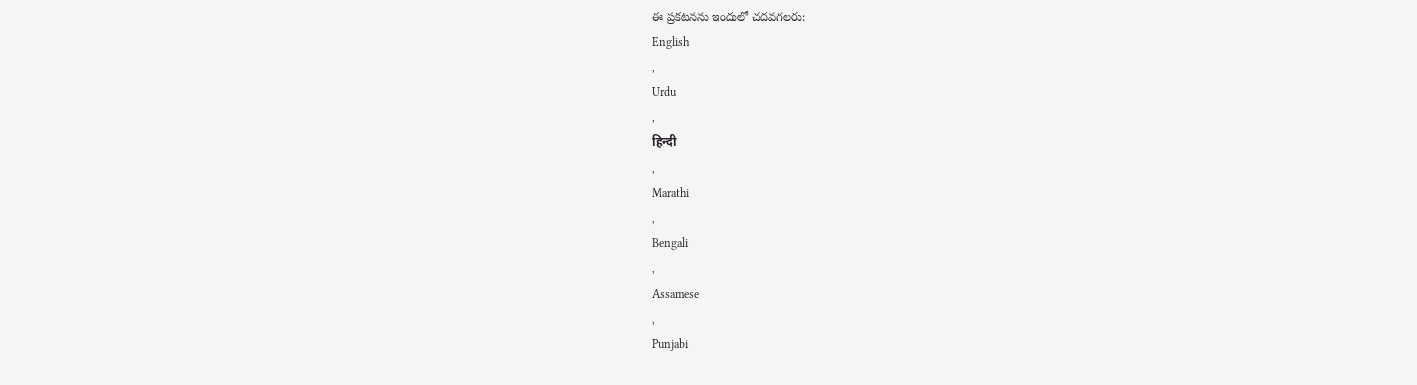ఈ ప్రకటనను ఇందులో చదవగలరు:
English
,
Urdu
,
हिन्दी
,
Marathi
,
Bengali
,
Assamese
,
Punjabi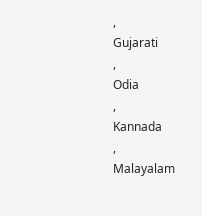,
Gujarati
,
Odia
,
Kannada
,
Malayalam